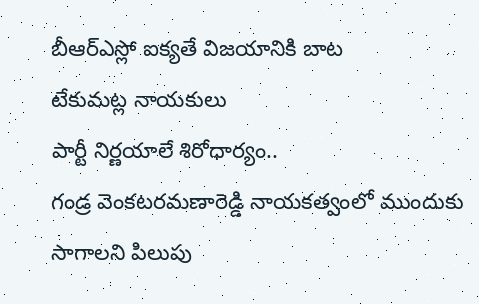బీఆర్ఎస్లో ఐక్యతే విజయానికి బాట
టేకుమట్ల నాయకులు
పార్టీ నిర్ణయాలే శిరోధార్యం..
గండ్ర వెంకటరమణారెడ్డి నాయకత్వంలో ముందుకు సాగాలని పిలుపు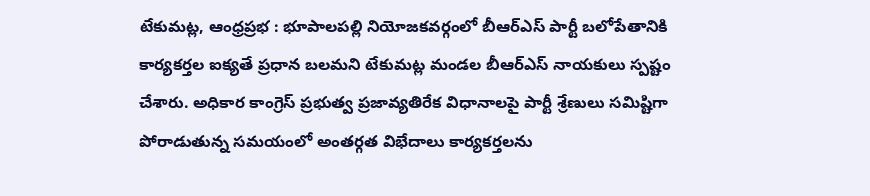టేకుమట్ల, ఆంధ్రప్రభ : భూపాలపల్లి నియోజకవర్గంలో బీఆర్ఎస్ పార్టీ బలోపేతానికి కార్యకర్తల ఐక్యతే ప్రధాన బలమని టేకుమట్ల మండల బీఆర్ఎస్ నాయకులు స్పష్టం చేశారు. అధికార కాంగ్రెస్ ప్రభుత్వ ప్రజావ్యతిరేక విధానాలపై పార్టీ శ్రేణులు సమిష్టిగా పోరాడుతున్న సమయంలో అంతర్గత విభేదాలు కార్యకర్తలను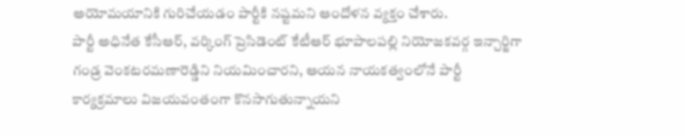అయోమయానికి గురిచేయడం పార్టీకి నష్టమని ఆందోళన వ్యక్తం చేశారు.
పార్టీ అధినేత కేసీఆర్, వర్కింగ్ ప్రెసిడెంట్ కేటీఆర్ భూపాలపల్లి నియోజకవర్గ ఇన్చార్జిగా గండ్ర వెంకటరమణారెడ్డిని నియమించారని, ఆయన నాయకత్వంలోనే పార్టీ కార్యక్రమాలు విజయవంతంగా కొనసాగుతున్నాయని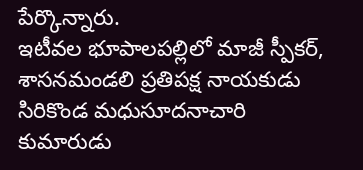పేర్కొన్నారు.
ఇటీవల భూపాలపల్లిలో మాజీ స్పీకర్, శాసనమండలి ప్రతిపక్ష నాయకుడు సిరికొండ మధుసూదనాచారి కుమారుడు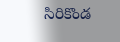సిరికొండ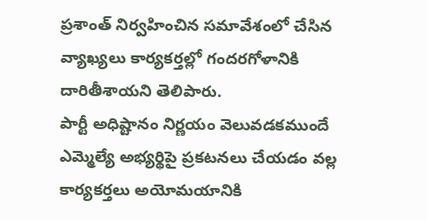ప్రశాంత్ నిర్వహించిన సమావేశంలో చేసిన వ్యాఖ్యలు కార్యకర్తల్లో గందరగోళానికి దారితీశాయని తెలిపారు.
పార్టీ అధిష్టానం నిర్ణయం వెలువడకముందే ఎమ్మెల్యే అభ్యర్థిపై ప్రకటనలు చేయడం వల్ల కార్యకర్తలు అయోమయానికి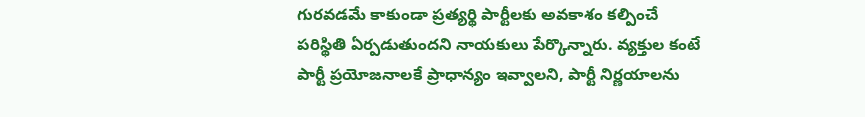గురవడమే కాకుండా ప్రత్యర్థి పార్టీలకు అవకాశం కల్పించే పరిస్థితి ఏర్పడుతుందని నాయకులు పేర్కొన్నారు. వ్యక్తుల కంటే పార్టీ ప్రయోజనాలకే ప్రాధాన్యం ఇవ్వాలని, పార్టీ నిర్ణయాలను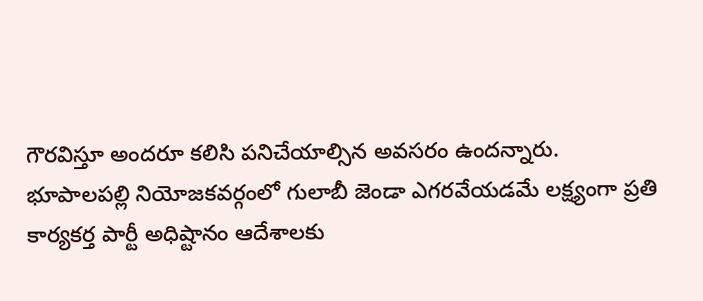గౌరవిస్తూ అందరూ కలిసి పనిచేయాల్సిన అవసరం ఉందన్నారు.
భూపాలపల్లి నియోజకవర్గంలో గులాబీ జెండా ఎగరవేయడమే లక్ష్యంగా ప్రతి కార్యకర్త పార్టీ అధిష్టానం ఆదేశాలకు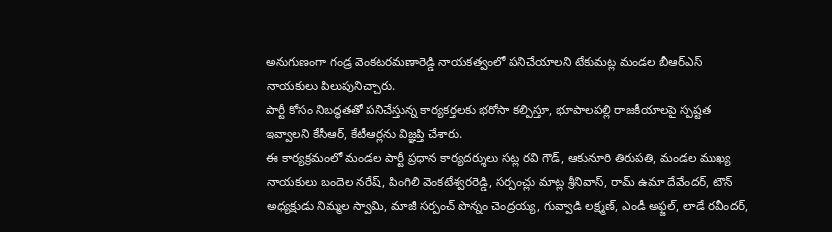అనుగుణంగా గండ్ర వెంకటరమణారెడ్డి నాయకత్వంలో పనిచేయాలని టేకుమట్ల మండల బీఆర్ఎస్ నాయకులు పిలుపునిచ్చారు.
పార్టీ కోసం నిబద్ధతతో పనిచేస్తున్న కార్యకర్తలకు భరోసా కల్పిస్తూ, భూపాలపల్లి రాజకీయాలపై స్పష్టత ఇవ్వాలని కేసీఆర్, కేటీఆర్లను విజ్ఞప్తి చేశారు.
ఈ కార్యక్రమంలో మండల పార్టీ ప్రధాన కార్యదర్శులు సట్ల రవి గౌడ్, ఆకునూరి తిరుపతి, మండల ముఖ్య నాయకులు బందెల నరేష్, పింగిలి వెంకటేశ్వరరెడ్డి, సర్పంచ్లు మాట్ల శ్రీనివాస్, రామ్ ఉమా దేవేందర్, టౌన్ అధ్యక్షుడు నిమ్మల స్వామి, మాజీ సర్పంచ్ పొన్నం చెంద్రయ్య, గువ్వాడి లక్ష్మణ్, ఎండీ అఫ్జల్, లాడే రవీందర్,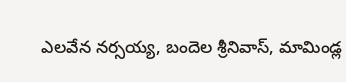ఎలవేన నర్సయ్య, బందెల శ్రీనివాస్, మామిండ్ల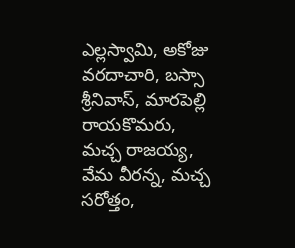ఎల్లస్వామి, అకోజు వరదాచారి, బస్సా శ్రీనివాస్, మారపెల్లి రాయకొమరు, మచ్చ రాజయ్య, వేమ వీరన్న, మచ్చ సరోత్తం,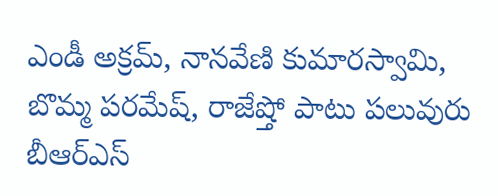ఎండీ అక్రమ్, నానవేణి కుమారస్వామి, బొమ్మ పరమేష్, రాజేష్తో పాటు పలువురు బీఆర్ఎస్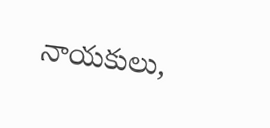నాయకులు,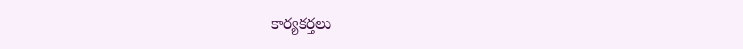కార్యకర్తలు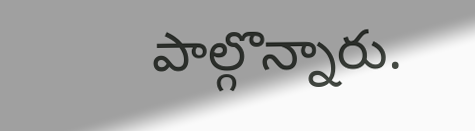పాల్గొన్నారు.